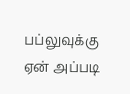பப்லுவுக்கு ஏன் அப்படி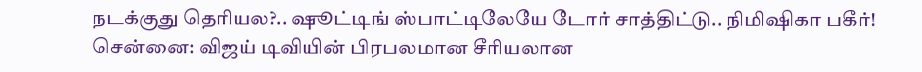நடக்குது தெரியல?.. ஷூட்டிங் ஸ்பாட்டிலேயே டோர் சாத்திட்டு.. நிமிஷிகா பகீர்!
சென்னை: விஜய் டிவியின் பிரபலமான சீரியலான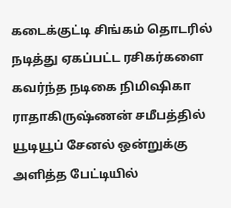கடைக்குட்டி சிங்கம் தொடரில் நடித்து ஏகப்பட்ட ரசிகர்களை கவர்ந்த நடிகை நிமிஷிகா ராதாகிருஷ்ணன் சமீபத்தில் யூடியூப் சேனல் ஒன்றுக்கு அளித்த பேட்டியில்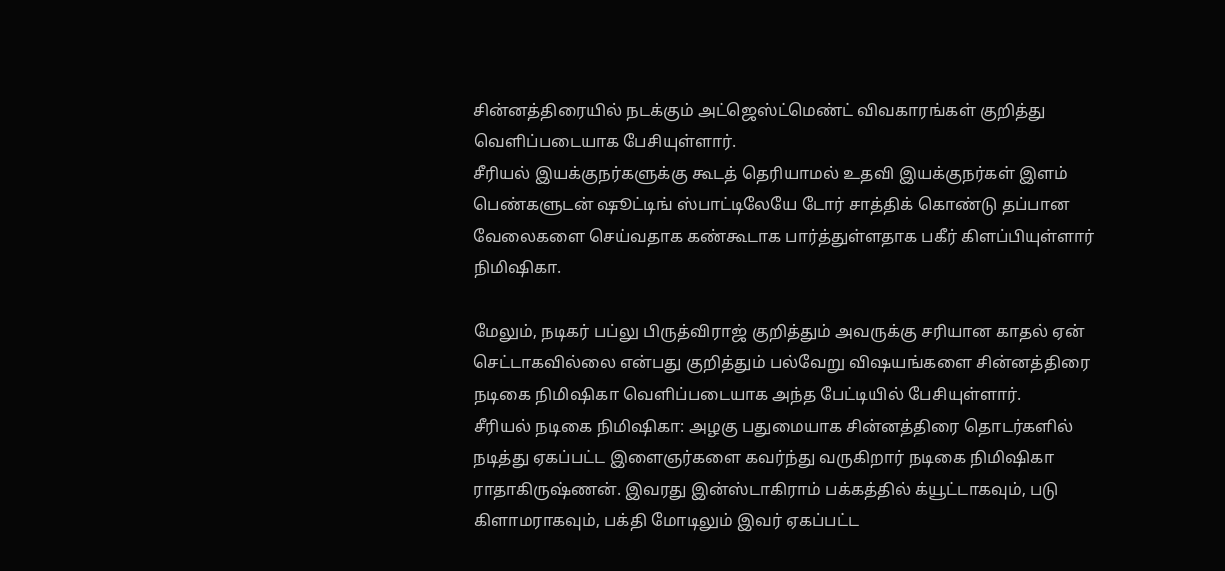சின்னத்திரையில் நடக்கும் அட்ஜெஸ்ட்மெண்ட் விவகாரங்கள் குறித்து வெளிப்படையாக பேசியுள்ளார்.
சீரியல் இயக்குநர்களுக்கு கூடத் தெரியாமல் உதவி இயக்குநர்கள் இளம் பெண்களுடன் ஷூட்டிங் ஸ்பாட்டிலேயே டோர் சாத்திக் கொண்டு தப்பான வேலைகளை செய்வதாக கண்கூடாக பார்த்துள்ளதாக பகீர் கிளப்பியுள்ளார் நிமிஷிகா.

மேலும், நடிகர் பப்லு பிருத்விராஜ் குறித்தும் அவருக்கு சரியான காதல் ஏன் செட்டாகவில்லை என்பது குறித்தும் பல்வேறு விஷயங்களை சின்னத்திரை நடிகை நிமிஷிகா வெளிப்படையாக அந்த பேட்டியில் பேசியுள்ளார்.
சீரியல் நடிகை நிமிஷிகா: அழகு பதுமையாக சின்னத்திரை தொடர்களில் நடித்து ஏகப்பட்ட இளைஞர்களை கவர்ந்து வருகிறார் நடிகை நிமிஷிகா ராதாகிருஷ்ணன். இவரது இன்ஸ்டாகிராம் பக்கத்தில் க்யூட்டாகவும், படு கிளாமராகவும், பக்தி மோடிலும் இவர் ஏகப்பட்ட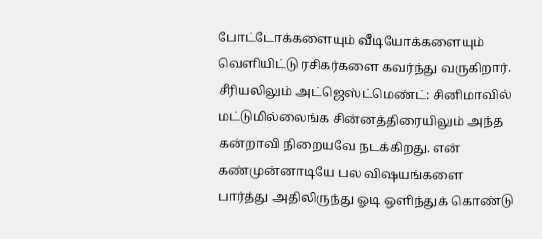போட்டோக்களையும் வீடியோக்களையும் வெளியிட்டு ரசிகர்களை கவர்ந்து வருகிறார்.
சீரியலிலும் அட்ஜெஸ்ட்மெண்ட்: சினிமாவில் மட்டுமில்லைங்க சின்னத்திரையிலும் அந்த கன்றாவி நிறையவே நடக்கிறது. என் கண்முன்னாடியே பல விஷயங்களை பார்த்து அதிலிருந்து ஓடி ஒளிந்துக் கொண்டு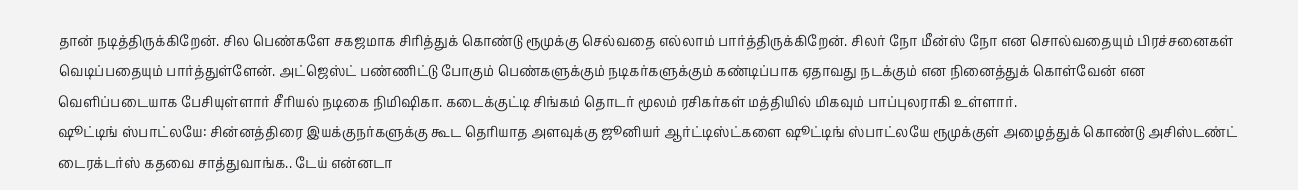தான் நடித்திருக்கிறேன். சில பெண்களே சகஜமாக சிரித்துக் கொண்டு ரூமுக்கு செல்வதை எல்லாம் பார்த்திருக்கிறேன். சிலர் நோ மீன்ஸ் நோ என சொல்வதையும் பிரச்சனைகள் வெடிப்பதையும் பார்த்துள்ளேன். அட்ஜெஸ்ட் பண்ணிட்டு போகும் பெண்களுக்கும் நடிகர்களுக்கும் கண்டிப்பாக ஏதாவது நடக்கும் என நினைத்துக் கொள்வேன் என வெளிப்படையாக பேசியுள்ளார் சீரியல் நடிகை நிமிஷிகா. கடைக்குட்டி சிங்கம் தொடர் மூலம் ரசிகர்கள் மத்தியில் மிகவும் பாப்புலராகி உள்ளார்.
ஷூட்டிங் ஸ்பாட்லயே: சின்னத்திரை இயக்குநர்களுக்கு கூட தெரியாத அளவுக்கு ஜூனியர் ஆர்ட்டிஸ்ட்களை ஷூட்டிங் ஸ்பாட்லயே ரூமுக்குள் அழைத்துக் கொண்டு அசிஸ்டண்ட் டைரக்டர்ஸ் கதவை சாத்துவாங்க.. டேய் என்னடா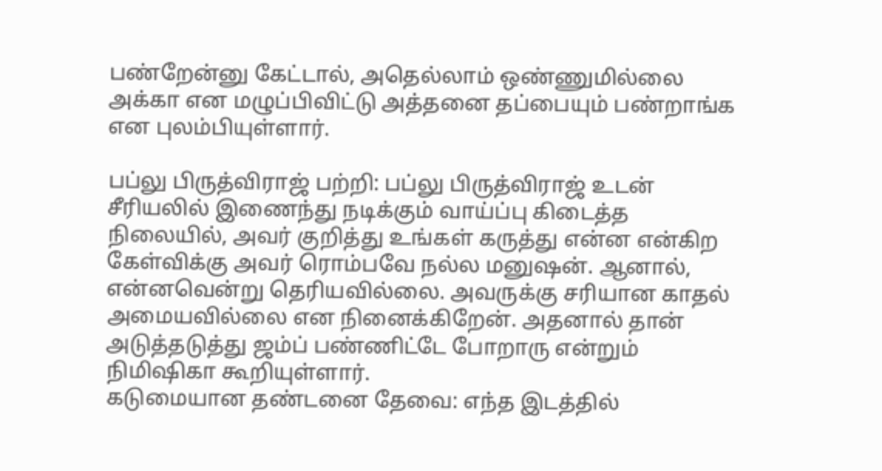பண்றேன்னு கேட்டால், அதெல்லாம் ஒண்ணுமில்லை அக்கா என மழுப்பிவிட்டு அத்தனை தப்பையும் பண்றாங்க என புலம்பியுள்ளார்.

பப்லு பிருத்விராஜ் பற்றி: பப்லு பிருத்விராஜ் உடன் சீரியலில் இணைந்து நடிக்கும் வாய்ப்பு கிடைத்த நிலையில், அவர் குறித்து உங்கள் கருத்து என்ன என்கிற கேள்விக்கு அவர் ரொம்பவே நல்ல மனுஷன். ஆனால், என்னவென்று தெரியவில்லை. அவருக்கு சரியான காதல் அமையவில்லை என நினைக்கிறேன். அதனால் தான் அடுத்தடுத்து ஜம்ப் பண்ணிட்டே போறாரு என்றும் நிமிஷிகா கூறியுள்ளார்.
கடுமையான தண்டனை தேவை: எந்த இடத்தில்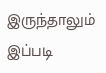இருந்தாலும் இப்படி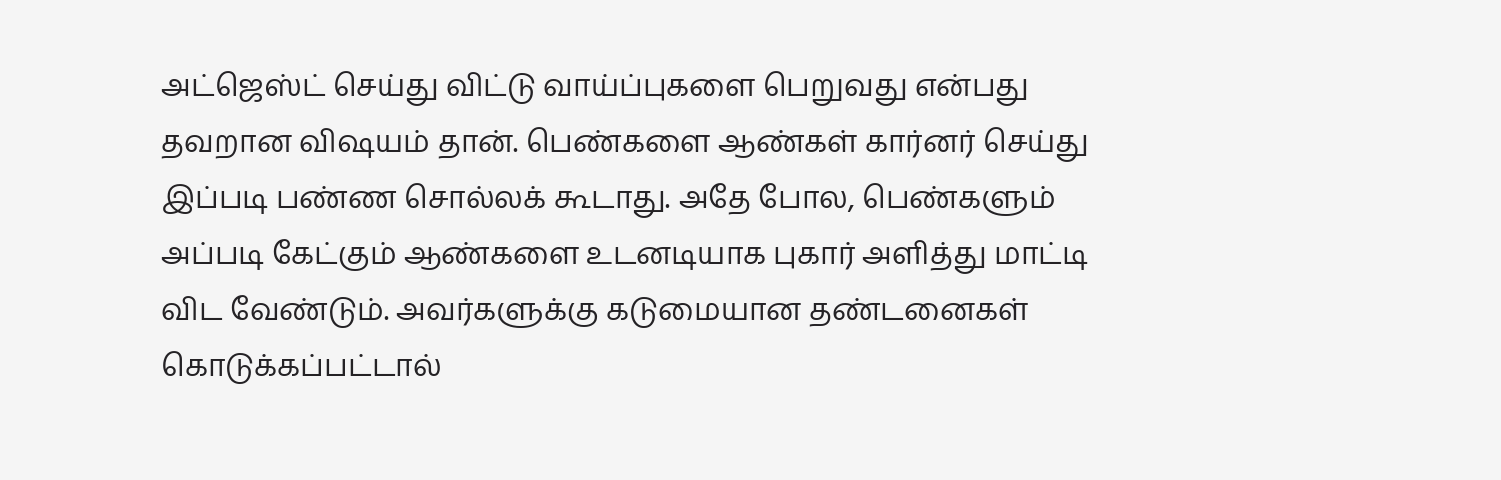அட்ஜெஸ்ட் செய்து விட்டு வாய்ப்புகளை பெறுவது என்பது தவறான விஷயம் தான். பெண்களை ஆண்கள் கார்னர் செய்து இப்படி பண்ண சொல்லக் கூடாது. அதே போல, பெண்களும் அப்படி கேட்கும் ஆண்களை உடனடியாக புகார் அளித்து மாட்டி விட வேண்டும். அவர்களுக்கு கடுமையான தண்டனைகள் கொடுக்கப்பட்டால்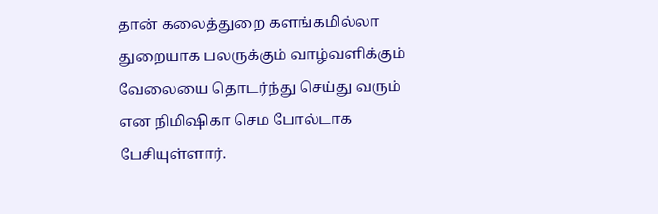தான் கலைத்துறை களங்கமில்லா துறையாக பலருக்கும் வாழ்வளிக்கும் வேலையை தொடர்ந்து செய்து வரும் என நிமிஷிகா செம போல்டாக பேசியுள்ளார்.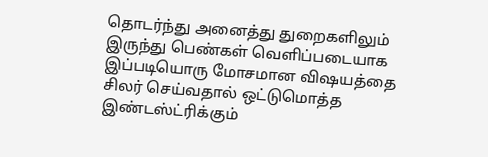தொடர்ந்து அனைத்து துறைகளிலும் இருந்து பெண்கள் வெளிப்படையாக இப்படியொரு மோசமான விஷயத்தை சிலர் செய்வதால் ஒட்டுமொத்த இண்டஸ்ட்ரிக்கும்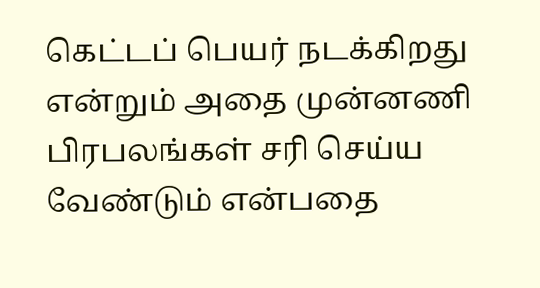கெட்டப் பெயர் நடக்கிறது என்றும் அதை முன்னணி பிரபலங்கள் சரி செய்ய வேண்டும் என்பதை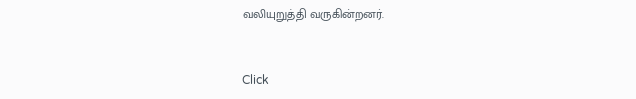வலியுறுத்தி வருகின்றனர்.


Click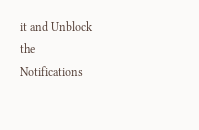it and Unblock the Notifications